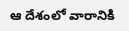ఆ దేశంలో వారానికి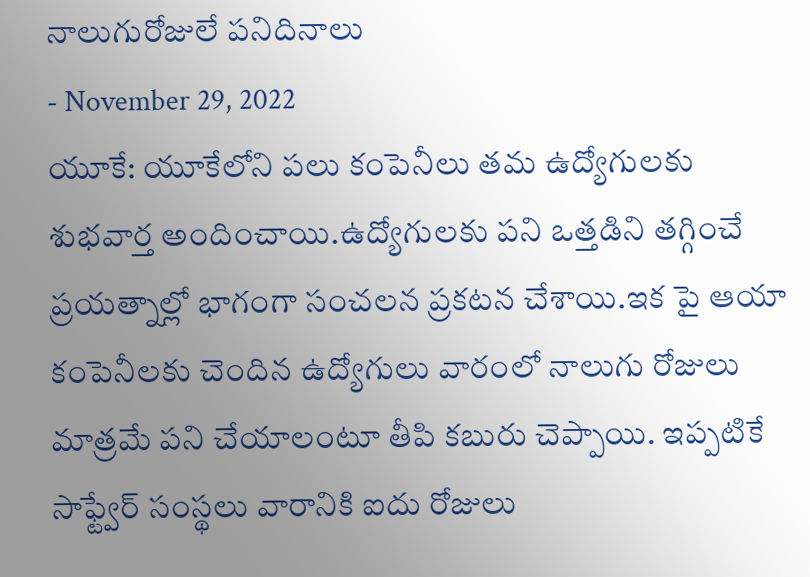నాలుగురోజులే పనిదినాలు
- November 29, 2022
యూకే: యూకేలోని పలు కంపెనీలు తమ ఉద్యోగులకు శుభవార్త అందించాయి.ఉద్యోగులకు పని ఒత్తడిని తగ్గించే ప్రయత్నాల్లో భాగంగా సంచలన ప్రకటన చేశాయి.ఇక పై ఆయా కంపెనీలకు చెందిన ఉద్యోగులు వారంలో నాలుగు రోజులు మాత్రమే పని చేయాలంటూ తీపి కబురు చెప్పాయి. ఇప్పటికే సాఫ్ట్వేర్ సంస్థలు వారానికి ఐదు రోజులు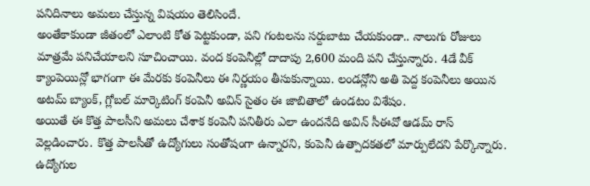పనిదినాలు అమలు చేస్తున్న విషయం తెలిసిందే.
అంతేకాకుండా జీతంలో ఎలాంటి కోత పెట్టకుండా, పని గంటలను సర్దుబాటు చేయకుండా.. నాలుగు రోజులు మాత్రమే పనిచేయాలని సూచించాయి. వంద కంపెనీల్లో దాదాపు 2,600 మంది పని చేస్తున్నారు. 4డే వీక్ క్యాంపెయిన్లో భాగంగా ఈ మేరకు కంపెనీలు ఈ నిర్ణయం తీసుకున్నాయి. లండన్లోని అతి పెద్ద కంపెనీలు అయిన అటమ్ బ్యాంక్, గ్లోబల్ మార్కెటింగ్ కంపెనీ అవిన్ సైతం ఈ జాబితాలో ఉండటం విశేషం.
అయితే ఈ కొత్త పాలసీని అమలు చేశాక కంపెనీ పనితీరు ఎలా ఉందనేది అవిన్ సీఈవో ఆడమ్ రాస్ వెల్లడించారు. కొత్త పాలసీతో ఉద్యోగులు సంతోషంగా ఉన్నారని, కంపెనీ ఉత్పాదకతలో మార్పులేదని పేర్కొన్నారు. ఉద్యోగుల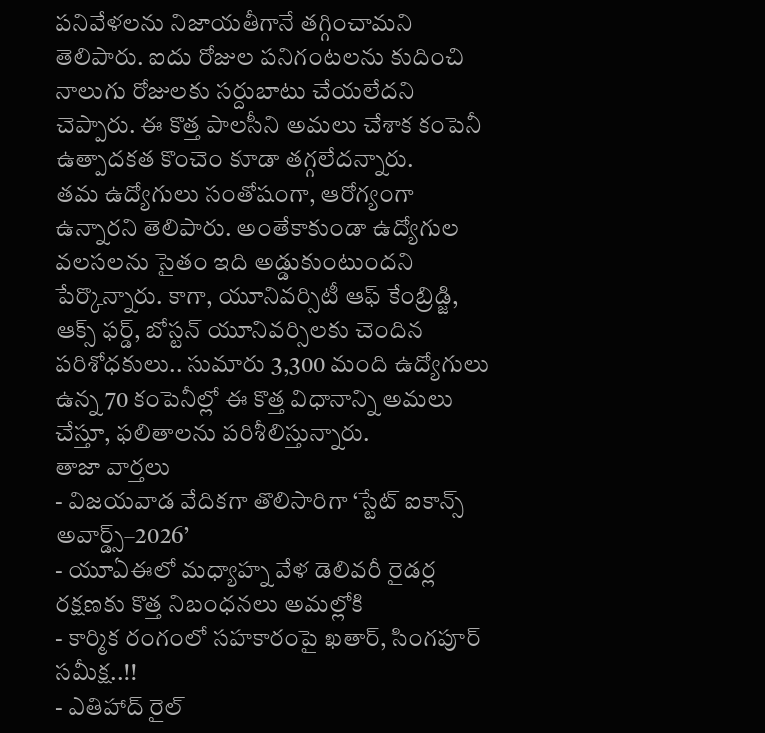పనివేళలను నిజాయతీగానే తగ్గించామని తెలిపారు. ఐదు రోజుల పనిగంటలను కుదించి నాలుగు రోజులకు సర్దుబాటు చేయలేదని చెప్పారు. ఈ కొత్త పాలసీని అమలు చేశాక కంపెనీ ఉత్పాదకత కొంచెం కూడా తగ్గలేదన్నారు.
తమ ఉద్యోగులు సంతోషంగా, ఆరోగ్యంగా ఉన్నారని తెలిపారు. అంతేకాకుండా ఉద్యోగుల వలసలను సైతం ఇది అడ్డుకుంటుందని పేర్కొన్నారు. కాగా, యూనివర్సిటీ ఆఫ్ కేంబ్రిడ్జి, ఆక్స్ ఫర్డ్, బోస్టన్ యూనివర్సిలకు చెందిన పరిశోధకులు.. సుమారు 3,300 మంది ఉద్యోగులు ఉన్న 70 కంపెనీల్లో ఈ కొత్త విధానాన్ని అమలు చేస్తూ, ఫలితాలను పరిశీలిస్తున్నారు.
తాజా వార్తలు
- విజయవాడ వేదికగా తొలిసారిగా ‘స్టేట్ ఐకాన్స్ అవార్డ్స్–2026’
- యూఏఈలో మధ్యాహ్న వేళ డెలివరీ రైడర్ల రక్షణకు కొత్త నిబంధనలు అమల్లోకి
- కార్మిక రంగంలో సహకారంపై ఖతార్, సింగపూర్ సమీక్ష..!!
- ఎతిహాద్ రైల్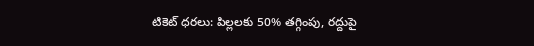టికెట్ ధరలు: పిల్లలకు 50% తగ్గింపు, రద్దుపై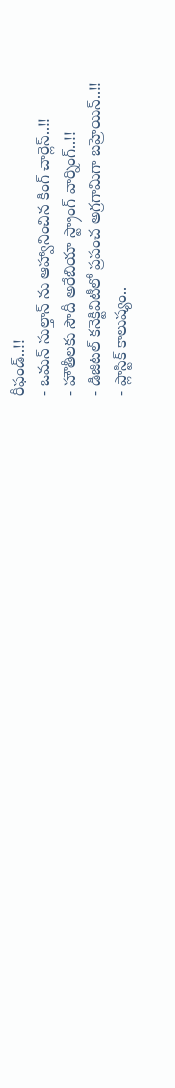రీఫండ్..!!
- ఒమన్ సుల్తాన్ ను ఆహ్వానించిన కింగ్ చార్లెస్..!!
- హౌతీలకు సౌదీ అరేబియా స్ట్రాంగ్ వార్నింగ్..!!
- డిజిటల్ కనెక్టివిటీలో ప్రపంచ అగ్రగామిగా బహ్రెయిన్..!!
- ప్లాస్టిక్ కాలుష్యం..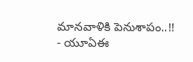మానవాళికి పెనుశాపం..!!
- యూఏఈ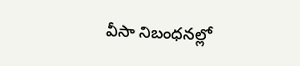వీసా నిబంధనల్లో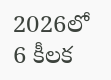2026లో 6 కీలక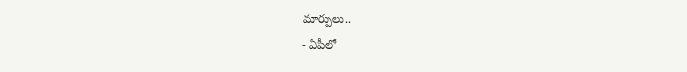మార్పులు..
- ఏపీలో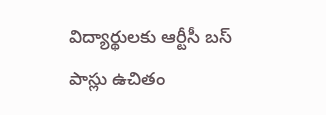విద్యార్థులకు ఆర్టీసీ బస్ పాస్లు ఉచితం